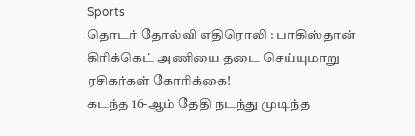Sports
தொடர் தோல்வி எதிரொலி : பாகிஸ்தான் கிரிக்கெட் அணியை தடை செய்யுமாறு ரசிகர்கள் கோரிக்கை!
கடந்த 16-ஆம் தேதி நடந்து முடிந்த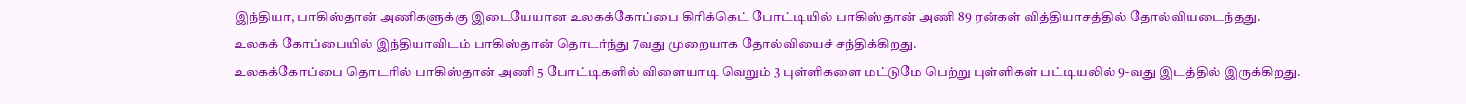இந்தியா, பாகிஸ்தான் அணிகளுக்கு இடையேயான உலகக்கோப்பை கிரிக்கெட் போட்டியில் பாகிஸ்தான் அணி 89 ரன்கள் வித்தியாசத்தில் தோல்வியடைந்தது. உலகக் கோப்பையில் இந்தியாவிடம் பாகிஸ்தான் தொடர்ந்து 7வது முறையாக தோல்வியைச் சந்திக்கிறது.
உலகக்கோப்பை தொடரில் பாகிஸ்தான் அணி 5 போட்டிகளில் விளையாடி வெறும் 3 புள்ளிகளை மட்டுமே பெற்று புள்ளிகள் பட்டியலில் 9-வது இடத்தில் இருக்கிறது.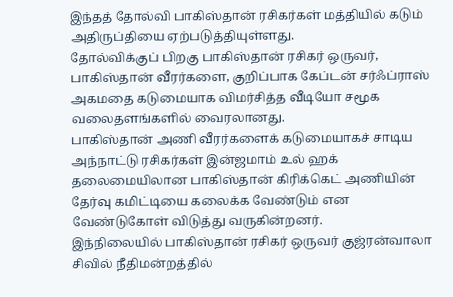இந்தத் தோல்வி பாகிஸ்தான் ரசிகர்கள் மத்தியில் கடும் அதிருப்தியை ஏற்படுத்தியுள்ளது.
தோல்விக்குப் பிறகு பாகிஸ்தான் ரசிகர் ஒருவர், பாகிஸ்தான் வீரர்களை, குறிப்பாக கேப்டன் சர்ஃப்ராஸ் அகமதை கடுமையாக விமர்சித்த வீடியோ சமூக வலைதளங்களில் வைரலானது.
பாகிஸ்தான் அணி வீரர்களைக் கடுமையாகச் சாடிய அந்நாட்டு ரசிகர்கள் இன்ஜமாம் உல் ஹக் தலைமையிலான பாகிஸ்தான் கிரிக்கெட் அணியின் தேர்வு கமிட்டியை கலைக்க வேண்டும் என வேண்டுகோள் விடுத்து வருகின்றனர்.
இந்நிலையில் பாகிஸ்தான் ரசிகர் ஒருவர் குஜ்ரன்வாலா சிவில் நீதிமன்றத்தில்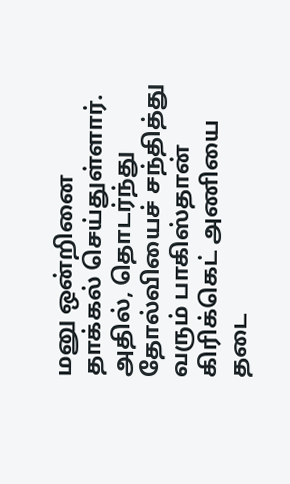மனு ஒன்றினை தாக்கல் செய்துள்ளார். அதில், தொடர்ந்து தோல்வியைச் சந்தித்து வரும் பாகிஸ்தான் கிரிக்கெட் அணியை தடை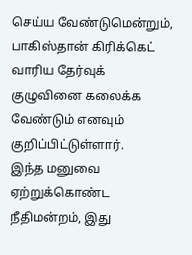செய்ய வேண்டுமென்றும், பாகிஸ்தான் கிரிக்கெட் வாரிய தேர்வுக் குழுவினை கலைக்க வேண்டும் எனவும் குறிப்பிட்டுள்ளார்.
இந்த மனுவை ஏற்றுக்கொண்ட நீதிமன்றம், இது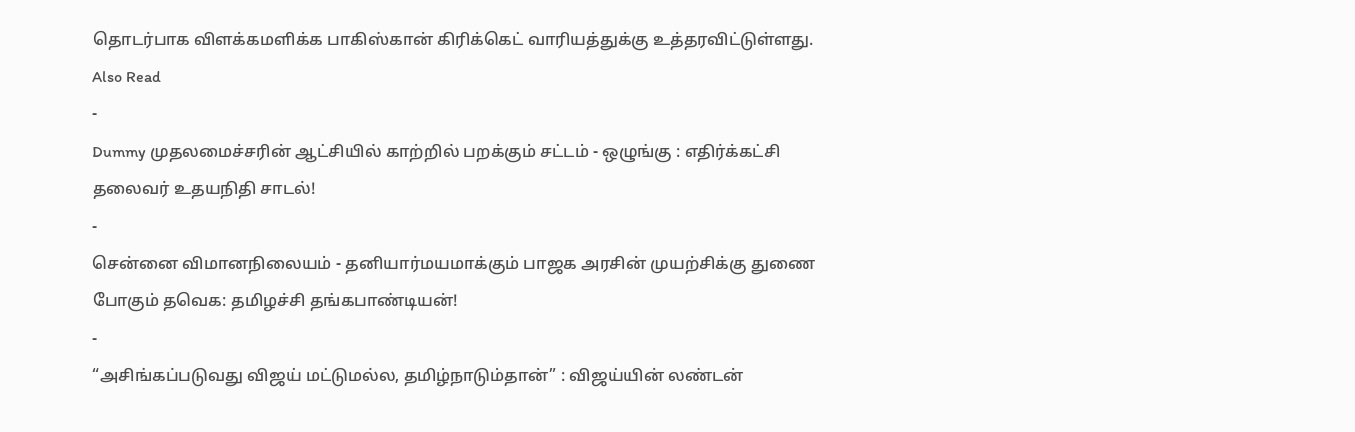தொடர்பாக விளக்கமளிக்க பாகிஸ்கான் கிரிக்கெட் வாரியத்துக்கு உத்தரவிட்டுள்ளது.
Also Read
-
Dummy முதலமைச்சரின் ஆட்சியில் காற்றில் பறக்கும் சட்டம் - ஒழுங்கு : எதிர்க்கட்சி தலைவர் உதயநிதி சாடல்!
-
சென்னை விமானநிலையம் - தனியார்மயமாக்கும் பாஜக அரசின் முயற்சிக்கு துணை போகும் தவெக: தமிழச்சி தங்கபாண்டியன்!
-
“அசிங்கப்படுவது விஜய் மட்டுமல்ல, தமிழ்நாடும்தான்” : விஜய்யின் லண்டன்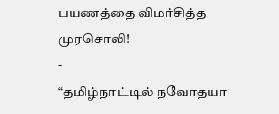பயணத்தை விமர்சித்த முரசொலி!
-
“தமிழ்நாட்டில் நவோதயா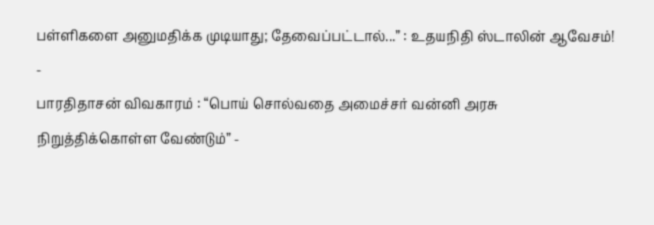பள்ளிகளை அனுமதிக்க முடியாது; தேவைப்பட்டால்...” : உதயநிதி ஸ்டாலின் ஆவேசம்!
-
பாரதிதாசன் விவகாரம் : “பொய் சொல்வதை அமைச்சர் வன்னி அரசு நிறுத்திக்கொள்ள வேண்டும்” -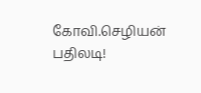கோவி.செழியன் பதிலடி!